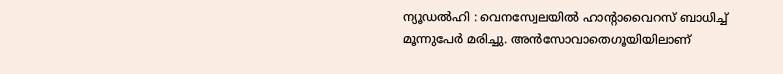ന്യൂഡൽഹി : വെനസ്വേലയിൽ ഹാന്റാവൈറസ് ബാധിച്ച് മൂന്നുപേർ മരിച്ചു. അൻസോവാതെഗൂയിയിലാണ്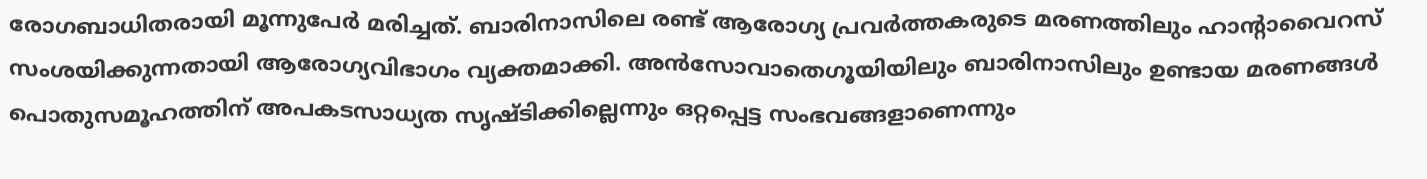രോഗബാധിതരായി മൂന്നുപേർ മരിച്ചത്. ബാരിനാസിലെ രണ്ട് ആരോഗ്യ പ്രവർത്തകരുടെ മരണത്തിലും ഹാന്റാവൈറസ് സംശയിക്കുന്നതായി ആരോഗ്യവിഭാഗം വ്യക്തമാക്കി. അൻസോവാതെഗൂയിയിലും ബാരിനാസിലും ഉണ്ടായ മരണങ്ങൾ പൊതുസമൂഹത്തിന് അപകടസാധ്യത സൃഷ്ടിക്കില്ലെന്നും ഒറ്റപ്പെട്ട സംഭവങ്ങളാണെന്നും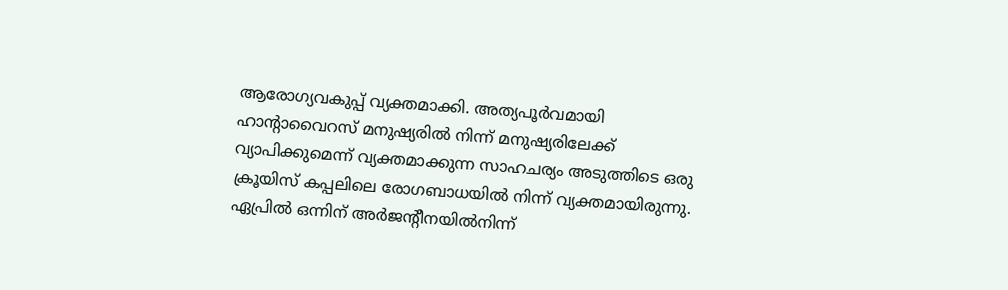ആരോഗ്യവകുപ്പ് വ്യക്തമാക്കി. അത്യപൂർവമായി ഹാന്റാവൈറസ് മനുഷ്യരിൽ നിന്ന് മനുഷ്യരിലേക്ക് വ്യാപിക്കുമെന്ന് വ്യക്തമാക്കുന്ന സാഹചര്യം അടുത്തിടെ ഒരു ക്രൂയിസ് കപ്പലിലെ രോഗബാധയിൽ നിന്ന് വ്യക്തമായിരുന്നു. ഏപ്രിൽ ഒന്നിന് അർജന്റീനയിൽനിന്ന്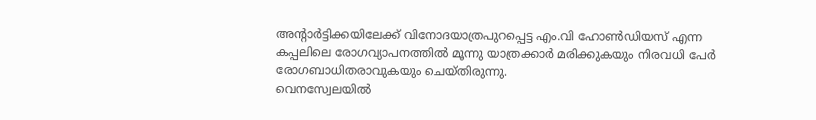അന്റാർട്ടിക്കയിലേക്ക് വിനോദയാത്രപുറപ്പെട്ട എം.വി ഹോൺഡിയസ് എന്ന കപ്പലിലെ രോഗവ്യാപനത്തിൽ മൂന്നു യാത്രക്കാർ മരിക്കുകയും നിരവധി പേർ രോഗബാധിതരാവുകയും ചെയ്തിരുന്നു.
വെനസ്വേലയിൽ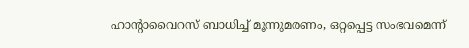ഹാന്റാവൈറസ് ബാധിച്ച് മൂന്നുമരണം, ഒറ്റപ്പെട്ട സംഭവമെന്ന്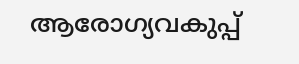ആരോഗ്യവകുപ്പ്